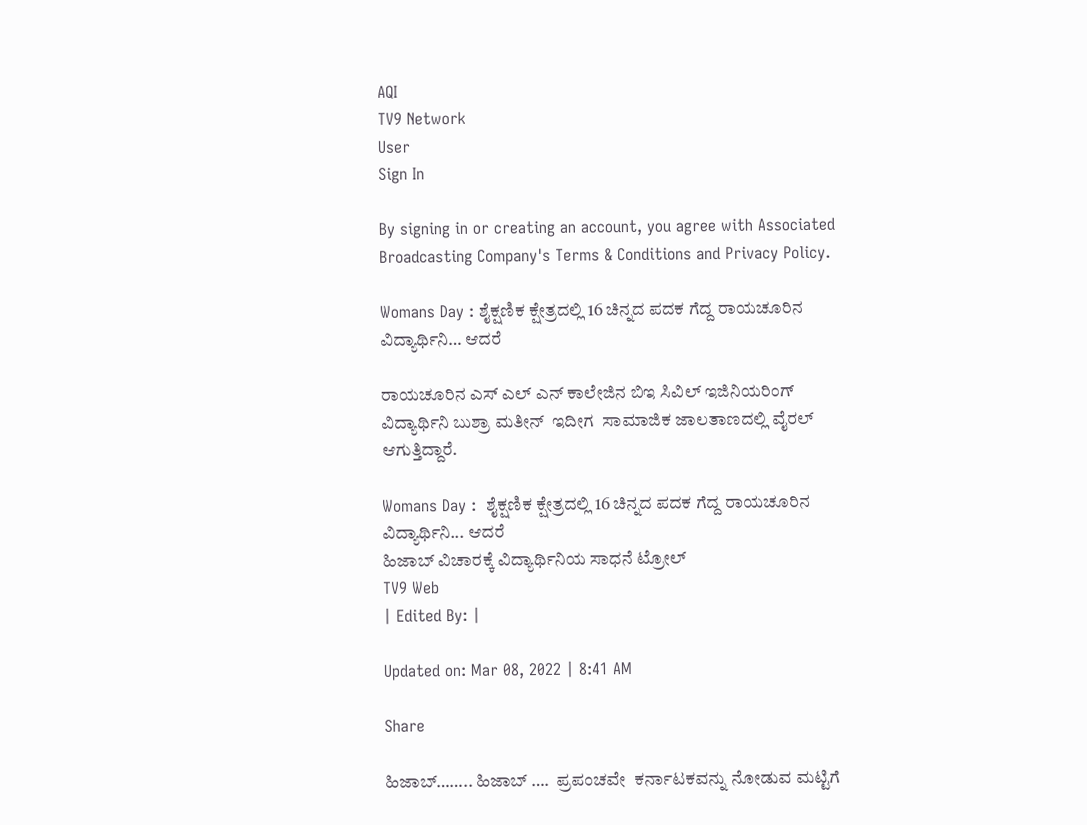AQI
TV9 Network
User
Sign In

By signing in or creating an account, you agree with Associated Broadcasting Company's Terms & Conditions and Privacy Policy.

Womans Day : ಶೈಕ್ಷಣಿಕ ಕ್ಷೇತ್ರದಲ್ಲಿ 16 ಚಿನ್ನದ ಪದಕ ಗೆದ್ದ ರಾಯಚೂರಿನ ವಿದ್ಯಾರ್ಥಿನಿ… ಆದರೆ

ರಾಯಚೂರಿನ ಎಸ್ ಎಲ್ ಎನ್ ಕಾಲೇಜಿನ ಬಿಇ ಸಿವಿಲ್ ಇಜಿನಿಯರಿಂಗ್  ವಿದ್ಯಾರ್ಥಿನಿ ಬುಶ್ರಾ ಮತೀನ್  ಇದೀಗ  ಸಾಮಾಜಿಕ ಜಾಲತಾಣದಲ್ಲಿ ವೈರಲ್ ಆಗುತ್ತಿದ್ದಾರೆ.

Womans Day :  ಶೈಕ್ಷಣಿಕ ಕ್ಷೇತ್ರದಲ್ಲಿ 16 ಚಿನ್ನದ ಪದಕ ಗೆದ್ದ ರಾಯಚೂರಿನ ವಿದ್ಯಾರ್ಥಿನಿ... ಆದರೆ
ಹಿಜಾಬ್ ವಿಚಾರಕ್ಕೆ ವಿದ್ಯಾರ್ಥಿನಿಯ ಸಾಧನೆ ಟ್ರೋಲ್
TV9 Web
| Edited By: |

Updated on: Mar 08, 2022 | 8:41 AM

Share

ಹಿಜಾಬ್…….. ಹಿಜಾಬ್ ….  ಪ್ರಪಂಚವೇ  ಕರ್ನಾಟಕವನ್ನು ನೋಡುವ ಮಟ್ಟಿಗೆ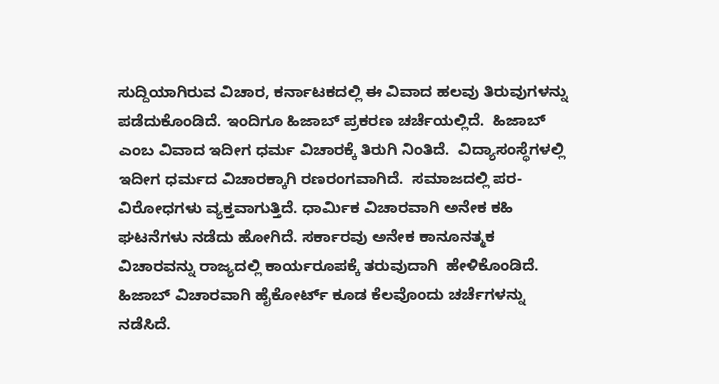ಸುದ್ದಿಯಾಗಿರುವ ವಿಚಾರ, ಕರ್ನಾಟಕದಲ್ಲಿ ಈ ವಿವಾದ ಹಲವು ತಿರುವುಗಳನ್ನು ಪಡೆದುಕೊಂಡಿದೆ. ಇಂದಿಗೂ ಹಿಜಾಬ್ ಪ್ರಕರಣ ಚರ್ಚೆಯಲ್ಲಿದೆ.  ಹಿಜಾಬ್ ಎಂಬ ವಿವಾದ ಇದೀಗ ಧರ್ಮ ವಿಚಾರಕ್ಕೆ ತಿರುಗಿ ನಿಂತಿದೆ.  ವಿದ್ಯಾಸಂಸ್ಥೆಗಳಲ್ಲಿ ಇದೀಗ ಧರ್ಮದ ವಿಚಾರಕ್ಕಾಗಿ ರಣರಂಗವಾಗಿದೆ.  ಸಮಾಜದಲ್ಲಿ ಪರ-ವಿರೋಧಗಳು ವ್ಯಕ್ತವಾಗುತ್ತಿದೆ. ಧಾರ್ಮಿಕ ವಿಚಾರವಾಗಿ ಅನೇಕ ಕಹಿ ಘಟನೆಗಳು ನಡೆದು ಹೋಗಿದೆ. ಸರ್ಕಾರವು ಅನೇಕ ಕಾನೂನತ್ಮಕ ವಿಚಾರವನ್ನು ರಾಜ್ಯದಲ್ಲಿ ಕಾರ್ಯರೂಪಕ್ಕೆ ತರುವುದಾಗಿ  ಹೇಳಿಕೊಂಡಿದೆ. ಹಿಜಾಬ್ ವಿಚಾರವಾಗಿ ಹೈಕೋರ್ಟ್ ಕೂಡ ಕೆಲವೊಂದು ಚರ್ಚೆಗಳನ್ನು ನಡೆಸಿದೆ.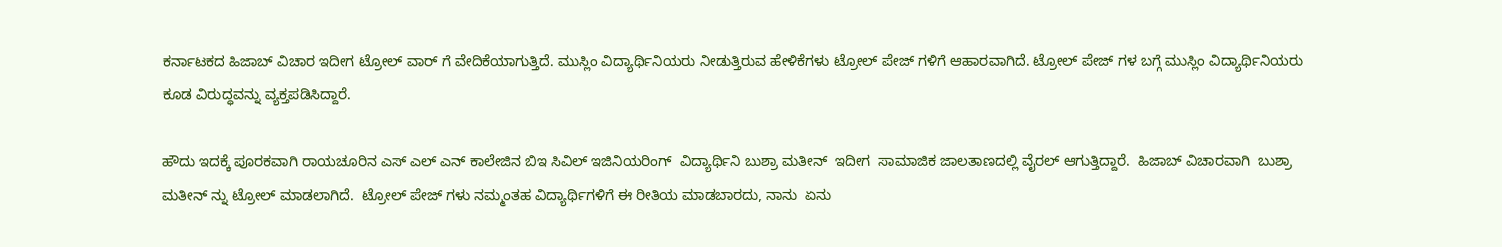ಕರ್ನಾಟಕದ ಹಿಜಾಬ್ ವಿಚಾರ ಇದೀಗ ಟ್ರೋಲ್ ವಾರ್ ಗೆ ವೇದಿಕೆಯಾಗುತ್ತಿದೆ. ಮುಸ್ಲಿಂ ವಿದ್ಯಾರ್ಥಿನಿಯರು ನೀಡುತ್ತಿರುವ ಹೇಳಿಕೆಗಳು ಟ್ರೋಲ್ ಪೇಜ್ ಗಳಿಗೆ ಆಹಾರವಾಗಿದೆ. ಟ್ರೋಲ್ ಪೇಜ್ ಗಳ ಬಗ್ಗೆ ಮುಸ್ಲಿಂ ವಿದ್ಯಾರ್ಥಿನಿಯರು ಕೂಡ ವಿರುದ್ಧವನ್ನು ವ್ಯಕ್ತಪಡಿಸಿದ್ದಾರೆ.

ಹೌದು ಇದಕ್ಕೆ ಪೂರಕವಾಗಿ ರಾಯಚೂರಿನ ಎಸ್ ಎಲ್ ಎನ್ ಕಾಲೇಜಿನ ಬಿಇ ಸಿವಿಲ್ ಇಜಿನಿಯರಿಂಗ್  ವಿದ್ಯಾರ್ಥಿನಿ ಬುಶ್ರಾ ಮತೀನ್  ಇದೀಗ  ಸಾಮಾಜಿಕ ಜಾಲತಾಣದಲ್ಲಿ ವೈರಲ್ ಆಗುತ್ತಿದ್ದಾರೆ.  ಹಿಜಾಬ್ ವಿಚಾರವಾಗಿ  ಬುಶ್ರಾ ಮತೀನ್ ನ್ನು ಟ್ರೋಲ್ ಮಾಡಲಾಗಿದೆ.  ಟ್ರೋಲ್ ಪೇಜ್ ಗಳು ನಮ್ಮಂತಹ ವಿದ್ಯಾರ್ಥಿಗಳಿಗೆ ಈ ರೀತಿಯ ಮಾಡಬಾರದು, ನಾನು  ಏನು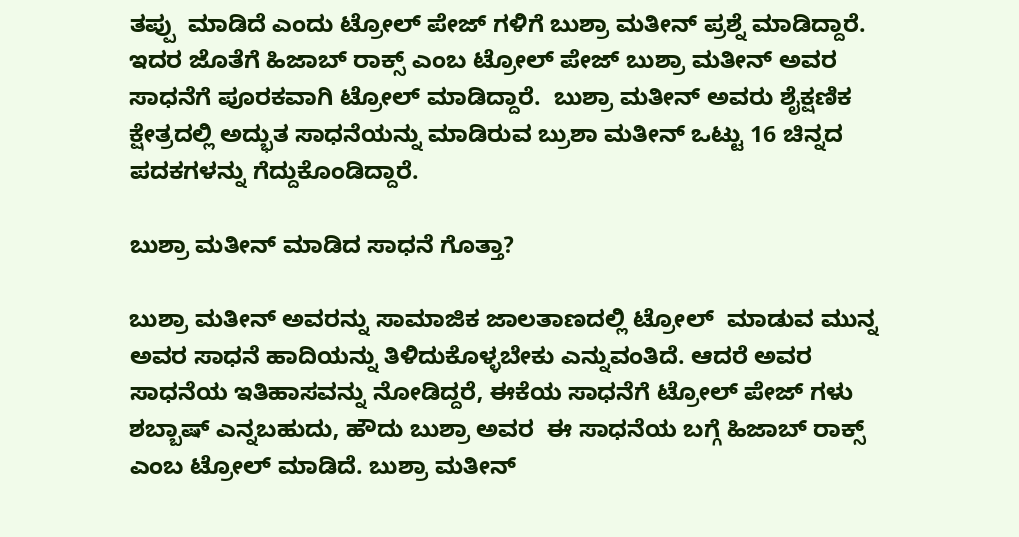ತಪ್ಪು  ಮಾಡಿದೆ ಎಂದು ಟ್ರೋಲ್ ಪೇಜ್ ಗಳಿಗೆ ಬುಶ್ರಾ ಮತೀನ್ ಪ್ರಶ್ನೆ ಮಾಡಿದ್ದಾರೆ. ಇದರ ಜೊತೆಗೆ ಹಿಜಾಬ್ ರಾಕ್ಸ್ ಎಂಬ ಟ್ರೋಲ್ ಪೇಜ್ ಬುಶ್ರಾ ಮತೀನ್ ಅವರ ಸಾಧನೆಗೆ ಪೂರಕವಾಗಿ ಟ್ರೋಲ್ ಮಾಡಿದ್ದಾರೆ.  ಬುಶ್ರಾ ಮತೀನ್ ಅವರು ಶೈಕ್ಷಣಿಕ ಕ್ಷೇತ್ರದಲ್ಲಿ ಅದ್ಭುತ ಸಾಧನೆಯನ್ನು ಮಾಡಿರುವ ಬ್ರುಶಾ ಮತೀನ್ ಒಟ್ಟು 16 ಚಿನ್ನದ ಪದಕಗಳನ್ನು ಗೆದ್ದುಕೊಂಡಿದ್ದಾರೆ.

ಬುಶ್ರಾ ಮತೀನ್ ಮಾಡಿದ ಸಾಧನೆ ಗೊತ್ತಾ?

ಬುಶ್ರಾ ಮತೀನ್ ಅವರನ್ನು ಸಾಮಾಜಿಕ ಜಾಲತಾಣದಲ್ಲಿ ಟ್ರೋಲ್  ಮಾಡುವ ಮುನ್ನ ಅವರ ಸಾಧನೆ ಹಾದಿಯನ್ನು ತಿಳಿದುಕೊಳ್ಳಬೇಕು ಎನ್ನುವಂತಿದೆ. ಆದರೆ ಅವರ ಸಾಧನೆಯ ಇತಿಹಾಸವನ್ನು ನೋಡಿದ್ದರೆ, ಈಕೆಯ ಸಾಧನೆಗೆ ಟ್ರೋಲ್ ಪೇಜ್ ಗಳು ಶಬ್ಬಾಷ್ ಎನ್ನಬಹುದು, ಹೌದು ಬುಶ್ರಾ ಅವರ  ಈ ಸಾಧನೆಯ ಬಗ್ಗೆ ಹಿಜಾಬ್ ರಾಕ್ಸ್ ಎಂಬ ಟ್ರೋಲ್ ಮಾಡಿದೆ. ಬುಶ್ರಾ ಮತೀನ್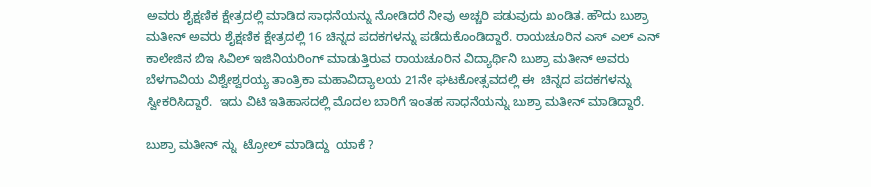ಅವರು ಶೈಕ್ಷಣಿಕ ಕ್ಷೇತ್ರದಲ್ಲಿ ಮಾಡಿದ ಸಾಧನೆಯನ್ನು ನೋಡಿದರೆ ನೀವು ಅಚ್ಚರಿ ಪಡುವುದು ಖಂಡಿತ. ಹೌದು ಬುಶ್ರಾ ಮತೀನ್ ಅವರು ಶೈಕ್ಷಣಿಕ ಕ್ಷೇತ್ರದಲ್ಲಿ 16 ಚಿನ್ನದ ಪದಕಗಳನ್ನು ಪಡೆದುಕೊಂಡಿದ್ದಾರೆ. ರಾಯಚೂರಿನ ಎಸ್ ಎಲ್ ಎನ್ ಕಾಲೇಜಿನ ಬಿಇ ಸಿವಿಲ್ ಇಜಿನಿಯರಿಂಗ್ ಮಾಡುತ್ತಿರುವ ರಾಯಚೂರಿನ ವಿದ್ಯಾರ್ಥಿನಿ ಬುಶ್ರಾ ಮತೀನ್ ಅವರು  ಬೆಳಗಾವಿಯ ವಿಶ್ವೇಶ್ವರಯ್ಯ ತಾಂತ್ರಿಕಾ ಮಹಾವಿದ್ಯಾಲಯ 21ನೇ ಘಟಕೋತ್ಸವದಲ್ಲಿ ಈ  ಚಿನ್ನದ ಪದಕಗಳನ್ನು ಸ್ವೀಕರಿಸಿದ್ದಾರೆ.  ಇದು ವಿಟಿ ಇತಿಹಾಸದಲ್ಲಿ ಮೊದಲ ಬಾರಿಗೆ ಇಂತಹ ಸಾಧನೆಯನ್ನು ಬುಶ್ರಾ ಮತೀನ್ ಮಾಡಿದ್ದಾರೆ.

ಬುಶ್ರಾ ಮತೀನ್ ನ್ನು  ಟ್ರೋಲ್ ಮಾಡಿದ್ದು  ಯಾಕೆ ?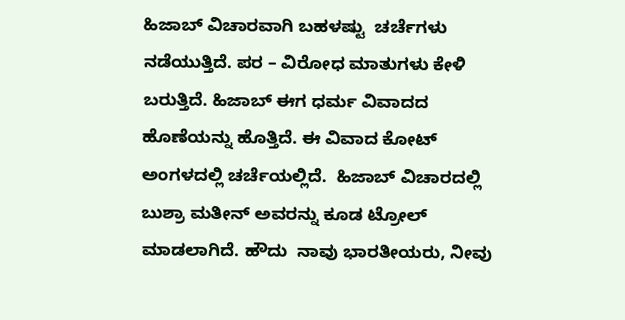ಹಿಜಾಬ್ ವಿಚಾರವಾಗಿ ಬಹಳಷ್ಟು  ಚರ್ಚೆಗಳು ನಡೆಯುತ್ತಿದೆ. ಪರ – ವಿರೋಧ ಮಾತುಗಳು ಕೇಳಿ ಬರುತ್ತಿದೆ. ಹಿಜಾಬ್ ಈಗ ಧರ್ಮ ವಿವಾದದ ಹೊಣೆಯನ್ನು ಹೊತ್ತಿದೆ. ಈ ವಿವಾದ ಕೋಟ್ ಅಂಗಳದಲ್ಲಿ ಚರ್ಚೆಯಲ್ಲಿದೆ.  ಹಿಜಾಬ್ ವಿಚಾರದಲ್ಲಿ ಬುಶ್ರಾ ಮತೀನ್ ಅವರನ್ನು ಕೂಡ ಟ್ರೋಲ್ ಮಾಡಲಾಗಿದೆ. ಹೌದು  ನಾವು ಭಾರತೀಯರು, ನೀವು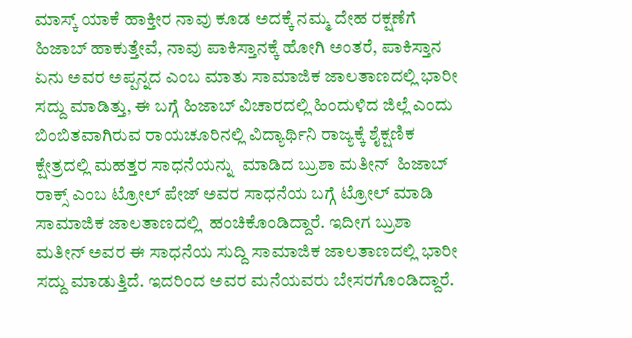ಮಾಸ್ಕ್ ಯಾಕೆ ಹಾಕ್ತೀರ ನಾವು ಕೂಡ ಅದಕ್ಕೆ ನಮ್ಮ ದೇಹ ರಕ್ಷಣೆಗೆ ಹಿಜಾಬ್ ಹಾಕುತ್ತೇವೆ, ನಾವು ಪಾಕಿಸ್ತಾನಕ್ಕೆ ಹೋಗಿ ಅಂತರೆ, ಪಾಕಿಸ್ತಾನ ಏನು ಅವರ ಅಪ್ಪನ್ನದ ಎಂಬ ಮಾತು ಸಾಮಾಜಿಕ ಜಾಲತಾಣದಲ್ಲಿ ಭಾರೀ ಸದ್ದು ಮಾಡಿತ್ತು, ಈ ಬಗ್ಗೆ ಹಿಜಾಬ್ ವಿಚಾರದಲ್ಲಿ ಹಿಂದುಳಿದ ಜಿಲ್ಲೆ ಎಂದು ಬಿಂಬಿತವಾಗಿರುವ ರಾಯಚೂರಿನಲ್ಲಿ ವಿದ್ಯಾರ್ಥಿನಿ ರಾಜ್ಯಕ್ಕೆ ಶೈಕ್ಷಣಿಕ ಕ್ಷೇತ್ರದಲ್ಲಿ ಮಹತ್ತರ ಸಾಧನೆಯನ್ನು  ಮಾಡಿದ ಬ್ರುಶಾ ಮತೀನ್  ಹಿಜಾಬ್ ರಾಕ್ಸ್ ಎಂಬ ಟ್ರೋಲ್ ಪೇಜ್ ಅವರ ಸಾಧನೆಯ ಬಗ್ಗೆ ಟ್ರೋಲ್ ಮಾಡಿ ಸಾಮಾಜಿಕ ಜಾಲತಾಣದಲ್ಲಿ  ಹಂಚಿಕೊಂಡಿದ್ದಾರೆ. ಇದೀಗ ಬ್ರುಶಾ ಮತೀನ್ ಅವರ ಈ ಸಾಧನೆಯ ಸುದ್ದಿ ಸಾಮಾಜಿಕ ಜಾಲತಾಣದಲ್ಲಿ ಭಾರೀ ಸದ್ದು ಮಾಡುತ್ತಿದೆ. ಇದರಿಂದ ಅವರ ಮನೆಯವರು ಬೇಸರಗೊಂಡಿದ್ದಾರೆ.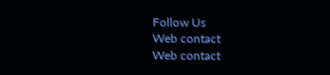Follow Us
Web contact
Web contact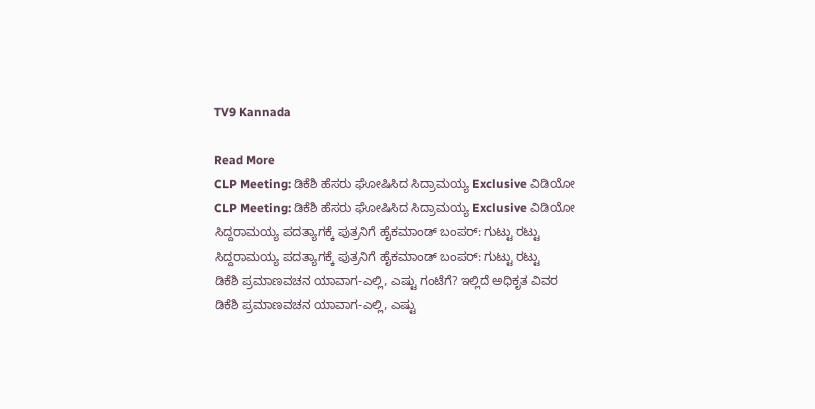TV9 Kannada

Read More
CLP Meeting: ಡಿಕೆಶಿ ಹೆಸರು ಘೋಷಿಸಿದ ಸಿದ್ರಾಮಯ್ಯ Exclusive ವಿಡಿಯೋ
CLP Meeting: ಡಿಕೆಶಿ ಹೆಸರು ಘೋಷಿಸಿದ ಸಿದ್ರಾಮಯ್ಯ Exclusive ವಿಡಿಯೋ
ಸಿದ್ದರಾಮಯ್ಯ ಪದತ್ಯಾಗಕ್ಕೆ ಪುತ್ರನಿಗೆ ಹೈಕಮಾಂಡ್ ಬಂಪರ್: ಗುಟ್ಟು ರಟ್ಟು
ಸಿದ್ದರಾಮಯ್ಯ ಪದತ್ಯಾಗಕ್ಕೆ ಪುತ್ರನಿಗೆ ಹೈಕಮಾಂಡ್ ಬಂಪರ್: ಗುಟ್ಟು ರಟ್ಟು
ಡಿಕೆಶಿ ಪ್ರಮಾಣವಚನ ಯಾವಾಗ-ಎಲ್ಲಿ, ಎಷ್ಟು ಗಂಟೆಗೆ? ಇಲ್ಲಿದೆ ಅಧಿಕೃತ ವಿವರ
ಡಿಕೆಶಿ ಪ್ರಮಾಣವಚನ ಯಾವಾಗ-ಎಲ್ಲಿ, ಎಷ್ಟು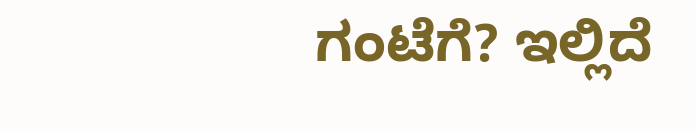ಗಂಟೆಗೆ? ಇಲ್ಲಿದೆ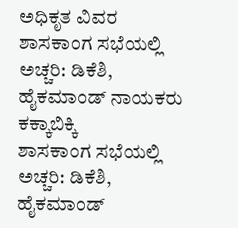ಅಧಿಕೃತ ವಿವರ
ಶಾಸಕಾಂಗ ಸಭೆಯಲ್ಲಿ ಅಚ್ಚರಿ: ಡಿಕೆಶಿ, ಹೈಕಮಾಂಡ್ ನಾಯಕರು ಕಕ್ಕಾಬಿಕ್ಕಿ
ಶಾಸಕಾಂಗ ಸಭೆಯಲ್ಲಿ ಅಚ್ಚರಿ: ಡಿಕೆಶಿ, ಹೈಕಮಾಂಡ್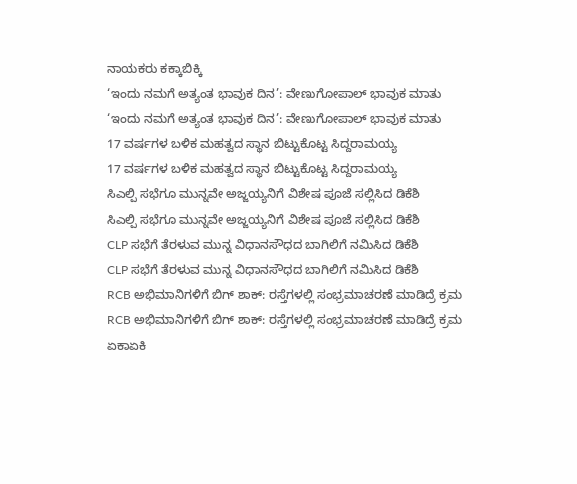ನಾಯಕರು ಕಕ್ಕಾಬಿಕ್ಕಿ
‘ಇಂದು ನಮಗೆ ಅತ್ಯಂತ ಭಾವುಕ ದಿನ’: ವೇಣುಗೋಪಾಲ್ ಭಾವುಕ ಮಾತು
‘ಇಂದು ನಮಗೆ ಅತ್ಯಂತ ಭಾವುಕ ದಿನ’: ವೇಣುಗೋಪಾಲ್ ಭಾವುಕ ಮಾತು
17 ವರ್ಷಗಳ ಬಳಿಕ ಮಹತ್ವದ ಸ್ಥಾನ ಬಿಟ್ಟುಕೊಟ್ಟ ಸಿದ್ದರಾಮಯ್ಯ
17 ವರ್ಷಗಳ ಬಳಿಕ ಮಹತ್ವದ ಸ್ಥಾನ ಬಿಟ್ಟುಕೊಟ್ಟ ಸಿದ್ದರಾಮಯ್ಯ
ಸಿಎಲ್ಪಿ ಸಭೆಗೂ ಮುನ್ನವೇ ಅಜ್ಜಯ್ಯನಿಗೆ ವಿಶೇಷ ಪೂಜೆ ಸಲ್ಲಿಸಿದ ಡಿಕೆಶಿ
ಸಿಎಲ್ಪಿ ಸಭೆಗೂ ಮುನ್ನವೇ ಅಜ್ಜಯ್ಯನಿಗೆ ವಿಶೇಷ ಪೂಜೆ ಸಲ್ಲಿಸಿದ ಡಿಕೆಶಿ
CLP ಸಭೆಗೆ ತೆರಳುವ ಮುನ್ನ ವಿಧಾನಸೌಧದ ಬಾಗಿಲಿಗೆ ನಮಿಸಿದ ಡಿಕೆಶಿ
CLP ಸಭೆಗೆ ತೆರಳುವ ಮುನ್ನ ವಿಧಾನಸೌಧದ ಬಾಗಿಲಿಗೆ ನಮಿಸಿದ ಡಿಕೆಶಿ
RCB ಅಭಿಮಾನಿಗಳಿಗೆ ಬಿಗ್ ಶಾಕ್: ರಸ್ತೆಗಳಲ್ಲಿ ಸಂಭ್ರಮಾಚರಣೆ ಮಾಡಿದ್ರೆ ಕ್ರಮ
RCB ಅಭಿಮಾನಿಗಳಿಗೆ ಬಿಗ್ ಶಾಕ್: ರಸ್ತೆಗಳಲ್ಲಿ ಸಂಭ್ರಮಾಚರಣೆ ಮಾಡಿದ್ರೆ ಕ್ರಮ
ಏಕಾಏಕಿ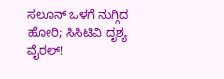ಸಲೂನ್ ಒಳಗೆ ನುಗ್ಗಿದ ಹೋರಿ; ಸಿಸಿಟಿವಿ ದೃಶ್ಯ ವೈರಲ್!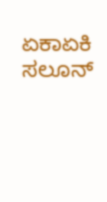ಏಕಾಏಕಿ ಸಲೂನ್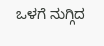ಒಳಗೆ ನುಗ್ಗಿದ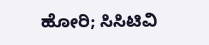ಹೋರಿ; ಸಿಸಿಟಿವಿ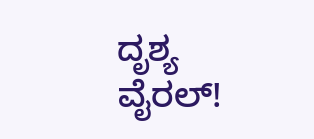ದೃಶ್ಯ ವೈರಲ್!